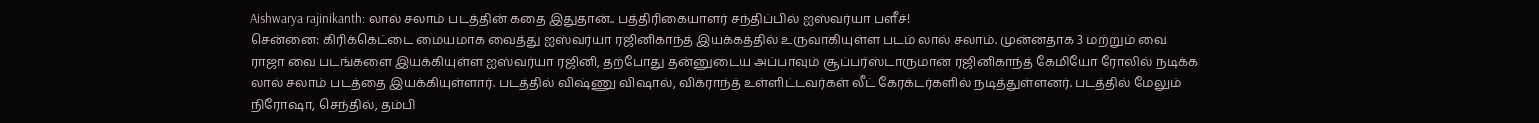Aishwarya rajinikanth: லால் சலாம் படத்தின் கதை இதுதான்.. பத்திரிகையாளர் சந்திப்பில் ஐஸ்வர்யா பளீச்!
சென்னை: கிரிக்கெட்டை மையமாக வைத்து ஐஸ்வர்யா ரஜினிகாந்த் இயக்கத்தில் உருவாகியுள்ள படம் லால் சலாம். முன்னதாக 3 மற்றும் வை ராஜா வை படங்களை இயக்கியுள்ள ஐஸ்வர்யா ரஜினி, தற்போது தன்னுடைய அப்பாவும் சூப்பர்ஸ்டாருமான ரஜினிகாந்த் கேமியோ ரோலில் நடிக்க லால் சலாம் படத்தை இயக்கியுள்ளார். படத்தில் விஷ்ணு விஷால், விக்ராந்த் உள்ளிட்டவர்கள் லீட் கேரக்டர்களில் நடித்துள்ளனர். படத்தில் மேலும் நிரோஷா, செந்தில், தம்பி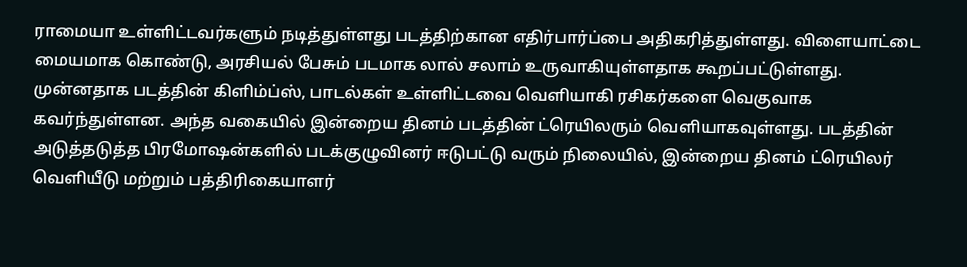ராமையா உள்ளிட்டவர்களும் நடித்துள்ளது படத்திற்கான எதிர்பார்ப்பை அதிகரித்துள்ளது. விளையாட்டை மையமாக கொண்டு, அரசியல் பேசும் படமாக லால் சலாம் உருவாகியுள்ளதாக கூறப்பட்டுள்ளது.
முன்னதாக படத்தின் கிளிம்ப்ஸ், பாடல்கள் உள்ளிட்டவை வெளியாகி ரசிகர்களை வெகுவாக கவர்ந்துள்ளன. அந்த வகையில் இன்றைய தினம் படத்தின் ட்ரெயிலரும் வெளியாகவுள்ளது. படத்தின் அடுத்தடுத்த பிரமோஷன்களில் படக்குழுவினர் ஈடுபட்டு வரும் நிலையில், இன்றைய தினம் ட்ரெயிலர் வெளியீடு மற்றும் பத்திரிகையாளர்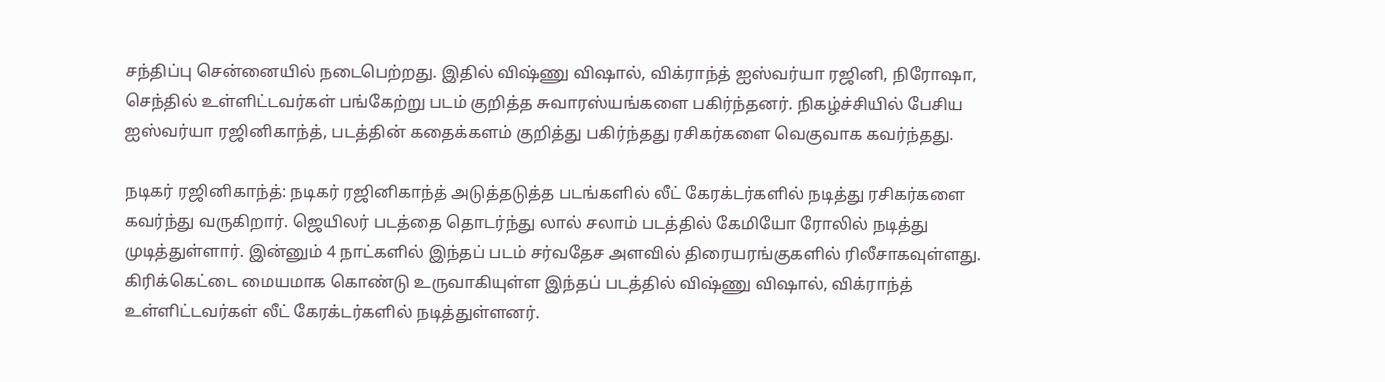சந்திப்பு சென்னையில் நடைபெற்றது. இதில் விஷ்ணு விஷால், விக்ராந்த் ஐஸ்வர்யா ரஜினி, நிரோஷா, செந்தில் உள்ளிட்டவர்கள் பங்கேற்று படம் குறித்த சுவாரஸ்யங்களை பகிர்ந்தனர். நிகழ்ச்சியில் பேசிய ஐஸ்வர்யா ரஜினிகாந்த், படத்தின் கதைக்களம் குறித்து பகிர்ந்தது ரசிகர்களை வெகுவாக கவர்ந்தது.

நடிகர் ரஜினிகாந்த்: நடிகர் ரஜினிகாந்த் அடுத்தடுத்த படங்களில் லீட் கேரக்டர்களில் நடித்து ரசிகர்களை கவர்ந்து வருகிறார். ஜெயிலர் படத்தை தொடர்ந்து லால் சலாம் படத்தில் கேமியோ ரோலில் நடித்து முடித்துள்ளார். இன்னும் 4 நாட்களில் இந்தப் படம் சர்வதேச அளவில் திரையரங்குகளில் ரிலீசாகவுள்ளது. கிரிக்கெட்டை மையமாக கொண்டு உருவாகியுள்ள இந்தப் படத்தில் விஷ்ணு விஷால், விக்ராந்த் உள்ளிட்டவர்கள் லீட் கேரக்டர்களில் நடித்துள்ளனர்.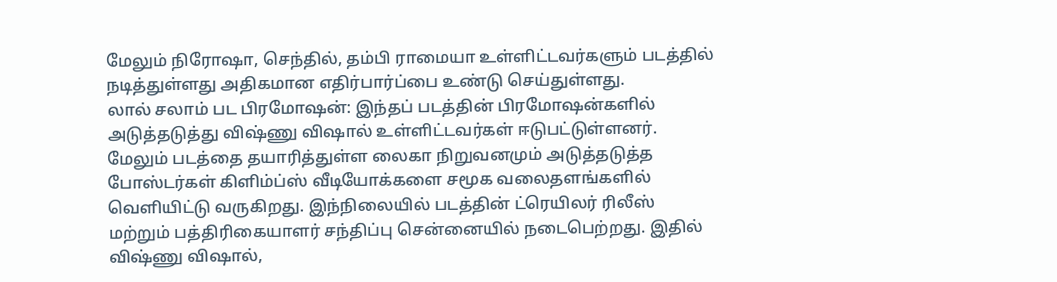மேலும் நிரோஷா, செந்தில், தம்பி ராமையா உள்ளிட்டவர்களும் படத்தில் நடித்துள்ளது அதிகமான எதிர்பார்ப்பை உண்டு செய்துள்ளது.
லால் சலாம் பட பிரமோஷன்: இந்தப் படத்தின் பிரமோஷன்களில் அடுத்தடுத்து விஷ்ணு விஷால் உள்ளிட்டவர்கள் ஈடுபட்டுள்ளனர். மேலும் படத்தை தயாரித்துள்ள லைகா நிறுவனமும் அடுத்தடுத்த போஸ்டர்கள் கிளிம்ப்ஸ் வீடியோக்களை சமூக வலைதளங்களில் வெளியிட்டு வருகிறது. இந்நிலையில் படத்தின் ட்ரெயிலர் ரிலீஸ் மற்றும் பத்திரிகையாளர் சந்திப்பு சென்னையில் நடைபெற்றது. இதில் விஷ்ணு விஷால்,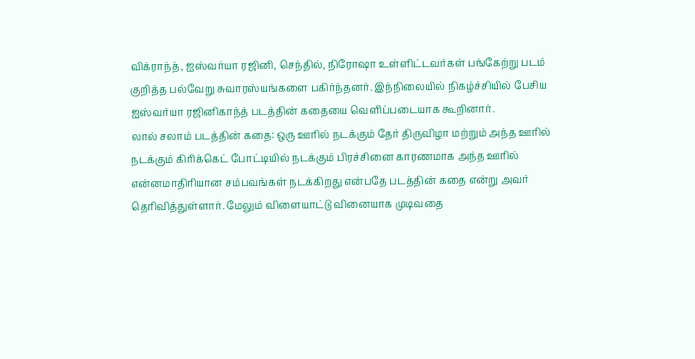விக்ராந்த், ஐஸ்வர்யா ரஜினி, செந்தில், நிரோஷா உள்ளிட்டவர்கள் பங்கேற்று படம் குறித்த பல்வேறு சுவாரஸ்யங்களை பகிர்ந்தனர். இந்நிலையில் நிகழ்ச்சியில் பேசிய ஐஸ்வர்யா ரஜினிகாந்த் படத்தின் கதையை வெளிப்படையாக கூறினார்.
லால் சலாம் படத்தின் கதை: ஒரு ஊரில் நடக்கும் தேர் திருவிழா மற்றும் அந்த ஊரில் நடக்கும் கிரிக்கெட் போட்டியில் நடக்கும் பிரச்சினை காரணமாக அந்த ஊரில் என்னமாதிரியான சம்பவங்கள் நடக்கிறது என்பதே படத்தின் கதை என்று அவர் தெரிவித்துள்ளார். மேலும் விளையாட்டு வினையாக முடிவதை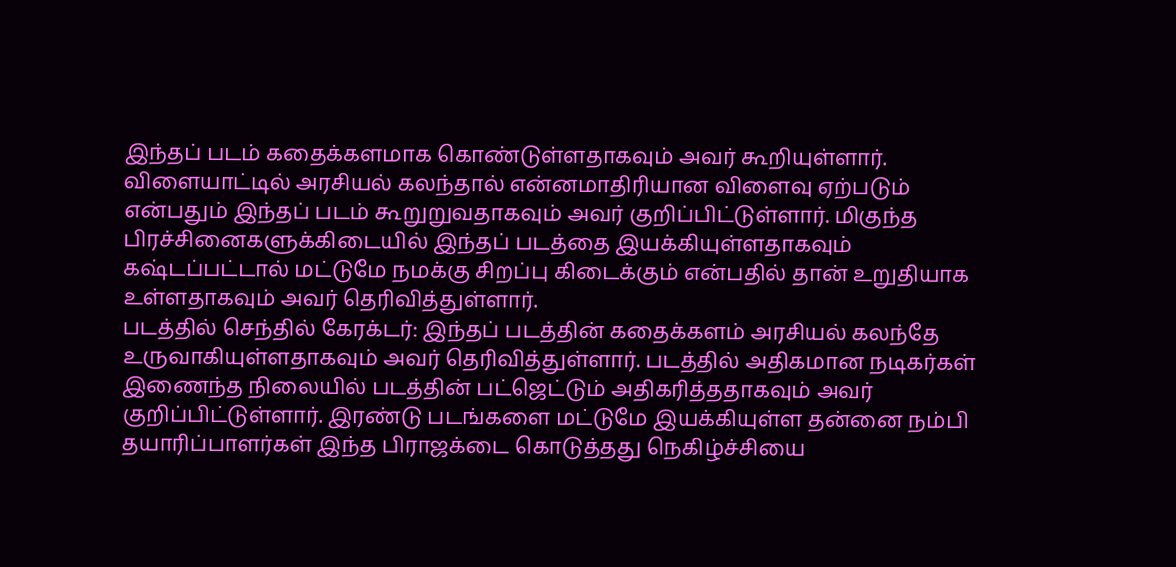இந்தப் படம் கதைக்களமாக கொண்டுள்ளதாகவும் அவர் கூறியுள்ளார். விளையாட்டில் அரசியல் கலந்தால் என்னமாதிரியான விளைவு ஏற்படும் என்பதும் இந்தப் படம் கூறுறுவதாகவும் அவர் குறிப்பிட்டுள்ளார். மிகுந்த பிரச்சினைகளுக்கிடையில் இந்தப் படத்தை இயக்கியுள்ளதாகவும் கஷ்டப்பட்டால் மட்டுமே நமக்கு சிறப்பு கிடைக்கும் என்பதில் தான் உறுதியாக உள்ளதாகவும் அவர் தெரிவித்துள்ளார்.
படத்தில் செந்தில் கேரக்டர்: இந்தப் படத்தின் கதைக்களம் அரசியல் கலந்தே உருவாகியுள்ளதாகவும் அவர் தெரிவித்துள்ளார். படத்தில் அதிகமான நடிகர்கள் இணைந்த நிலையில் படத்தின் பட்ஜெட்டும் அதிகரித்ததாகவும் அவர் குறிப்பிட்டுள்ளார். இரண்டு படங்களை மட்டுமே இயக்கியுள்ள தன்னை நம்பி தயாரிப்பாளர்கள் இந்த பிராஜக்டை கொடுத்தது நெகிழ்ச்சியை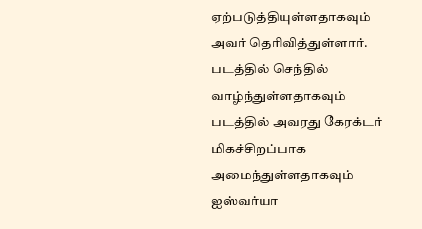ஏற்படுத்தியுள்ளதாகவும் அவர் தெரிவித்துள்ளார். படத்தில் செந்தில் வாழ்ந்துள்ளதாகவும் படத்தில் அவரது கேரக்டர் மிகச்சிறப்பாக அமைந்துள்ளதாகவும் ஐஸ்வர்யா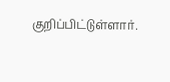குறிப்பிட்டுள்ளார்.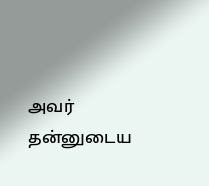அவர் தன்னுடைய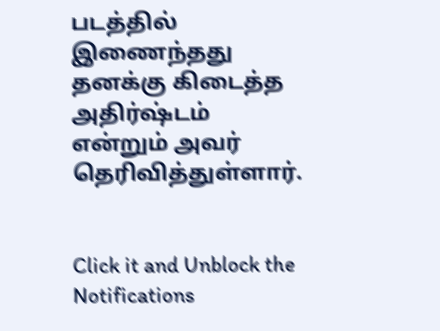படத்தில் இணைந்தது தனக்கு கிடைத்த அதிர்ஷ்டம் என்றும் அவர் தெரிவித்துள்ளார்.


Click it and Unblock the Notifications